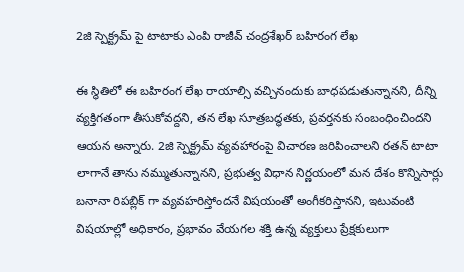2జి స్పెక్ట్రమ్ పై టాటాకు ఎంపి రాజీవ్ చంద్రశేఖర్ బహిరంగ లేఖ

ఈ స్థితిలో ఈ బహిరంగ లేఖ రాయాల్సి వచ్చినందుకు బాధపడుతున్నానని, దీన్ని వ్యక్తిగతంగా తీసుకోవద్దని, తన లేఖ సూత్రబద్ధతకు, ప్రవర్తనకు సంబంధించిందని ఆయన అన్నారు. 2జి స్పెక్ట్రమ్ వ్యవహారంపై విచారణ జరిపించాలని రతన్ టాటా లాగానే తాను నమ్ముతున్నానని, ప్రభుత్వ విధాన నిర్ణయంలో మన దేశం కొన్నిసార్లు బనానా రిపబ్లిక్ గా వ్యవహరిస్తోందనే విషయంతో అంగీకరిస్తానని, ఇటువంటి విషయాల్లో అధికారం, ప్రభావం వేయగల శక్తి ఉన్న వ్యక్తులు ప్రేక్షకులుగా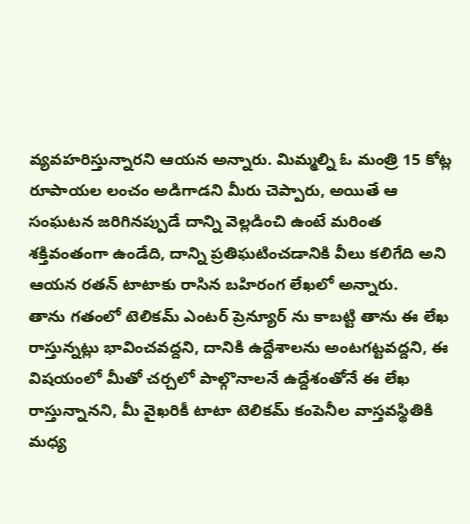వ్యవహరిస్తున్నారని ఆయన అన్నారు. మిమ్మల్ని ఓ మంత్రి 15 కోట్ల రూపాయల లంచం అడిగాడని మీరు చెప్పారు, అయితే ఆ సంఘటన జరిగినప్పుడే దాన్ని వెల్లడించి ఉంటే మరింత శక్తివంతంగా ఉండేది, దాన్ని ప్రతిఘటించడానికి వీలు కలిగేది అని ఆయన రతన్ టాటాకు రాసిన బహిరంగ లేఖలో అన్నారు.
తాను గతంలో టెలికమ్ ఎంటర్ ప్రెన్యూర్ ను కాబట్టి తాను ఈ లేఖ రాస్తున్నట్లు భావించవద్దని, దానికి ఉద్దేశాలను అంటగట్టవద్దని, ఈ విషయంలో మీతో చర్చలో పాల్గొనాలనే ఉద్దేశంతోనే ఈ లేఖ రాస్తున్నానని, మీ వైఖరికీ టాటా టెలికమ్ కంపెనీల వాస్తవస్థితికి మధ్య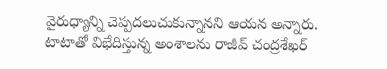వైరుధ్యాన్ని చెప్పదలుచుకున్నానని ఆయన అన్నారు. టాటాతో విభేదిస్తున్న అంశాలను రాజీవ్ చంద్రశేఖర్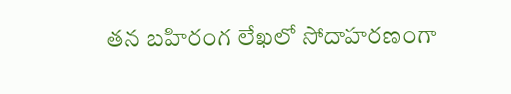తన బహిరంగ లేఖలో సోదాహరణంగా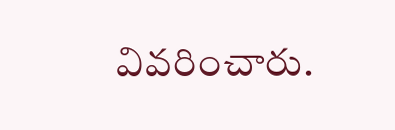వివరించారు.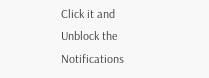Click it and Unblock the Notifications